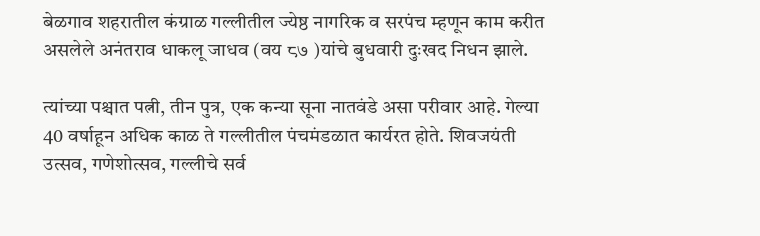बेळगाव शहरातील कंग्राळ गल्लीतील ज्येष्ठ नागरिक व सरपंच म्हणून काम करीत असलेले अनंतराव धाकलू जाधव (वय ८७ )यांचे बुधवारी दुःखद निधन झाले.

त्यांच्या पश्चात पत्नी, तीन पुत्र, एक कन्या सूना नातवंडे असा परीवार आहे. गेल्या 40 वर्षाहून अधिक काळ ते गल्लीतील पंचमंडळात कार्यरत होते. शिवजयंती उत्सव, गणेशोत्सव, गल्लीचे सर्व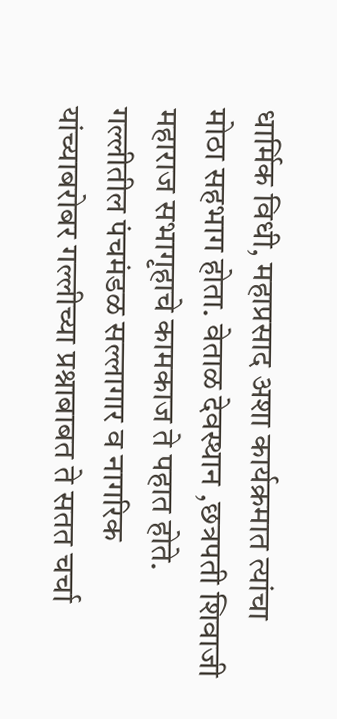धार्मिक विधी, महाप्रसाद अशा कार्यक्रमात त्यांचा मोठा सहभाग होता. वेताळ देवस्थान ,छत्रपती शिवाजी महाराज सभागृहाचे कामकाज ते पहात होते. गल्लीतील पंचमंडळ सल्लागार व नागरिक यांच्याबरोबर गल्लीच्या प्रश्नाबाबत ते सतत चर्चा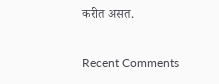करीत असत.


Recent Comments